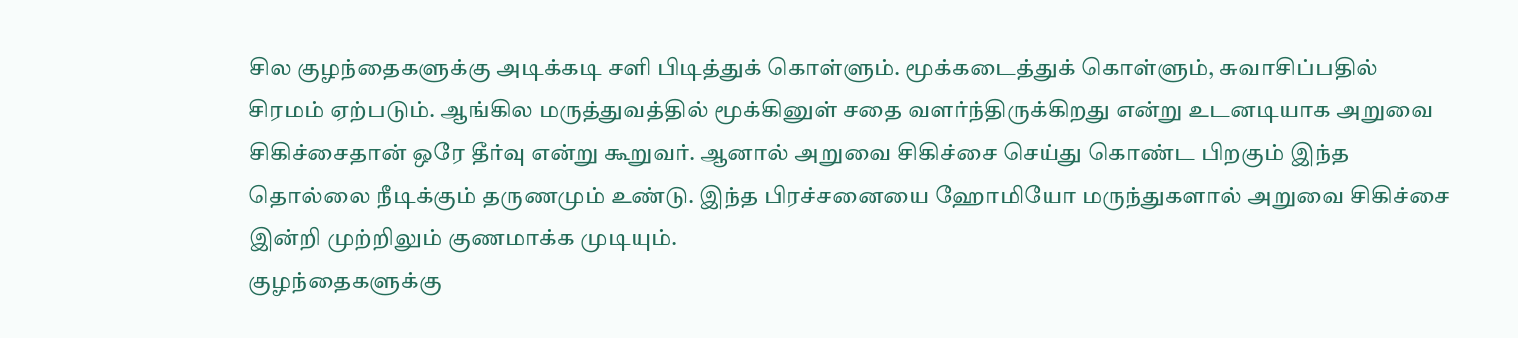சில குழந்தைகளுக்கு அடிக்கடி சளி பிடித்துக் கொள்ளும். மூக்கடைத்துக் கொள்ளும், சுவாசிப்பதில் சிரமம் ஏற்படும். ஆங்கில மருத்துவத்தில் மூக்கினுள் சதை வளர்ந்திருக்கிறது என்று உடனடியாக அறுவை சிகிச்சைதான் ஒரே தீர்வு என்று கூறுவர். ஆனால் அறுவை சிகிச்சை செய்து கொண்ட பிறகும் இந்த தொல்லை நீடிக்கும் தருணமும் உண்டு. இந்த பிரச்சனையை ஹோமியோ மருந்துகளால் அறுவை சிகிச்சை இன்றி முற்றிலும் குணமாக்க முடியும்.
குழந்தைகளுக்கு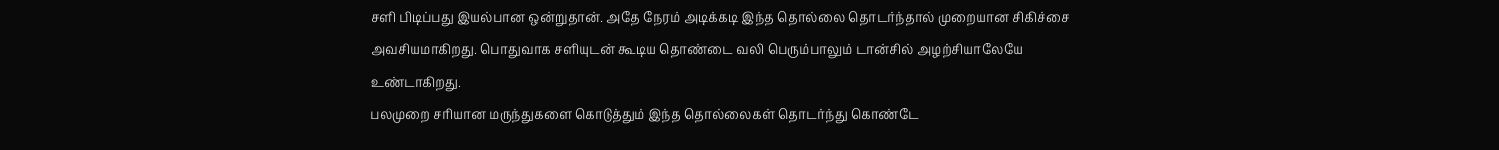சளி பிடிப்பது இயல்பான ஒன்றுதான். அதே நேரம் அடிக்கடி இந்த தொல்லை தொடர்ந்தால் முறையான சிகிச்சை அவசியமாகிறது. பொதுவாக சளியுடன் கூடிய தொண்டை வலி பெரும்பாலும் டான்சில் அழற்சியாலேயே உண்டாகிறது.
பலமுறை சரியான மருந்துகளை கொடுத்தும் இந்த தொல்லைகள் தொடர்ந்து கொண்டே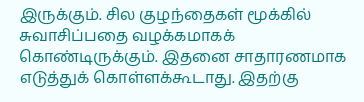இருக்கும். சில குழந்தைகள் மூக்கில் சுவாசிப்பதை வழக்கமாகக் கொண்டிருக்கும். இதனை சாதாரணமாக எடுத்துக் கொள்ளக்கூடாது. இதற்கு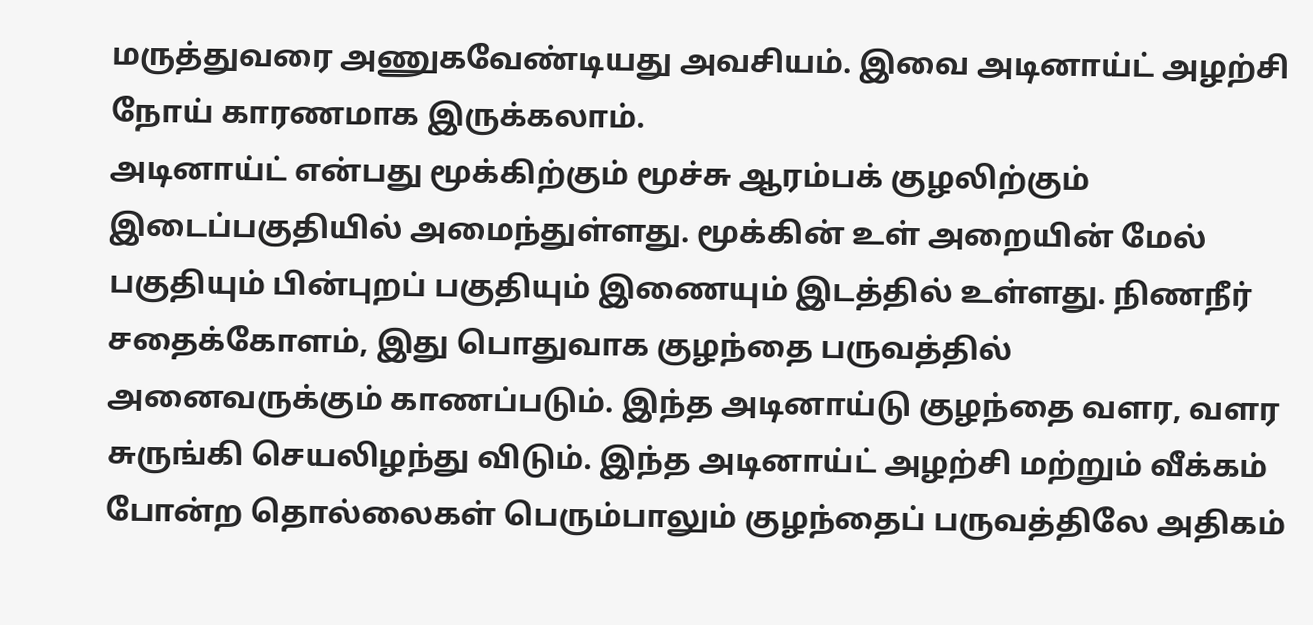மருத்துவரை அணுகவேண்டியது அவசியம். இவை அடினாய்ட் அழற்சி நோய் காரணமாக இருக்கலாம்.
அடினாய்ட் என்பது மூக்கிற்கும் மூச்சு ஆரம்பக் குழலிற்கும் இடைப்பகுதியில் அமைந்துள்ளது. மூக்கின் உள் அறையின் மேல் பகுதியும் பின்புறப் பகுதியும் இணையும் இடத்தில் உள்ளது. நிணநீர் சதைக்கோளம், இது பொதுவாக குழந்தை பருவத்தில் அனைவருக்கும் காணப்படும். இந்த அடினாய்டு குழந்தை வளர, வளர சுருங்கி செயலிழந்து விடும். இந்த அடினாய்ட் அழற்சி மற்றும் வீக்கம் போன்ற தொல்லைகள் பெரும்பாலும் குழந்தைப் பருவத்திலே அதிகம்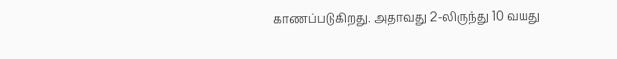காணப்படுகிறது. அதாவது 2-லிருந்து 10 வயது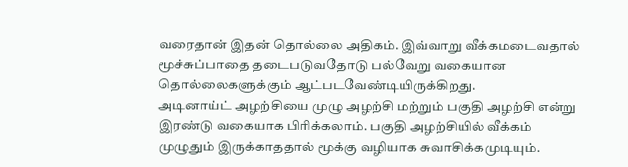வரைதான் இதன் தொல்லை அதிகம். இவ்வாறு வீக்கமடைவதால் மூச்சுப்பாதை தடைபடுவதோடு பல்வேறு வகையான தொல்லைகளுக்கும் ஆட்படவேண்டியிருக்கிறது.
அடினாய்ட் அழற்சியை முழு அழற்சி மற்றும் பகுதி அழற்சி என்று இரண்டு வகையாக பிரிக்கலாம். பகுதி அழற்சியில் வீக்கம் முழுதும் இருக்காததால் மூக்கு வழியாக சுவாசிக்கமுடியும்.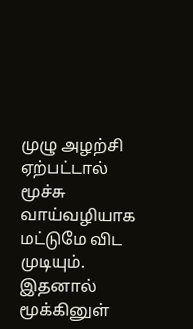முழு அழற்சி ஏற்பட்டால் மூச்சு வாய்வழியாக மட்டுமே விட முடியும். இதனால் மூக்கினுள்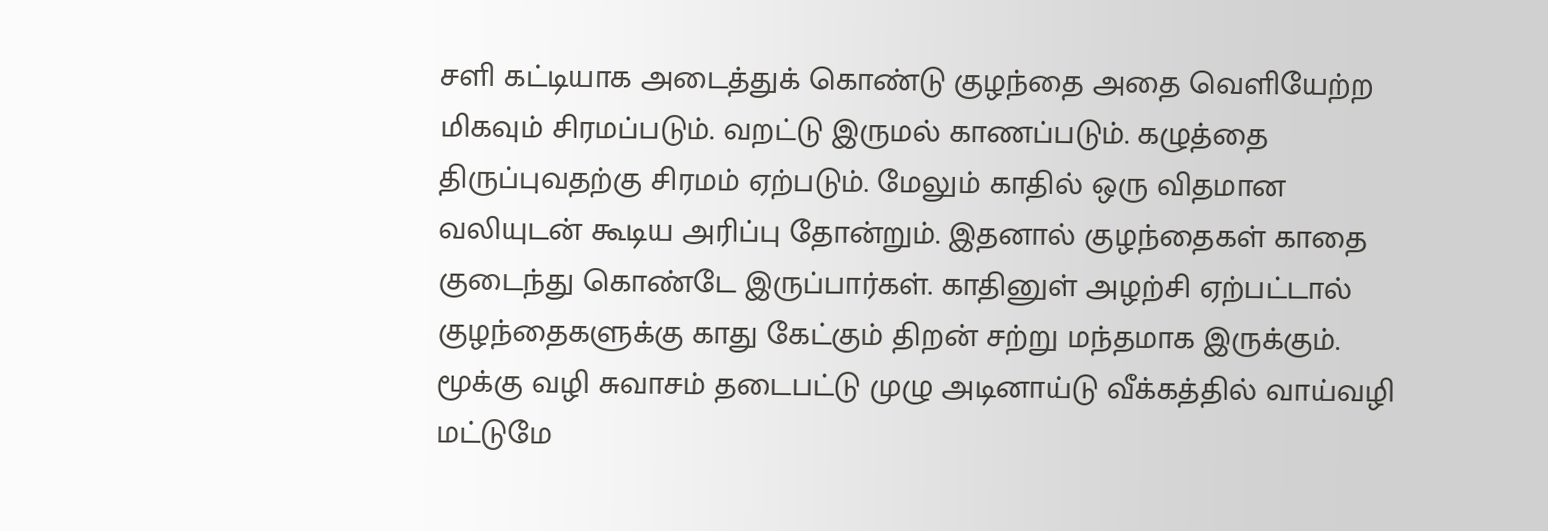சளி கட்டியாக அடைத்துக் கொண்டு குழந்தை அதை வெளியேற்ற மிகவும் சிரமப்படும். வறட்டு இருமல் காணப்படும். கழுத்தை திருப்புவதற்கு சிரமம் ஏற்படும். மேலும் காதில் ஒரு விதமான வலியுடன் கூடிய அரிப்பு தோன்றும். இதனால் குழந்தைகள் காதை குடைந்து கொண்டே இருப்பார்கள். காதினுள் அழற்சி ஏற்பட்டால் குழந்தைகளுக்கு காது கேட்கும் திறன் சற்று மந்தமாக இருக்கும்.
மூக்கு வழி சுவாசம் தடைபட்டு முழு அடினாய்டு வீக்கத்தில் வாய்வழி மட்டுமே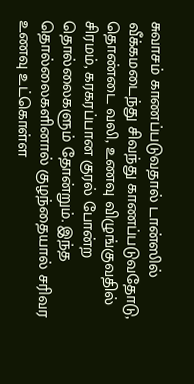சுவாசம் காணப்படுவதால் டான்ஸில் வீக்கமடைந்து சிவந்து காணப்படுவதோடு, தொண்டை வலி, உணவு விழுங்குவதில் சிரமம், கரகரப்பான குரல் போன்ற தொல்லைகளும் தோன்றும். இந்த தொல்லைகளினால் குழந்தையால் சரிவர உணவு உட்கொள்ள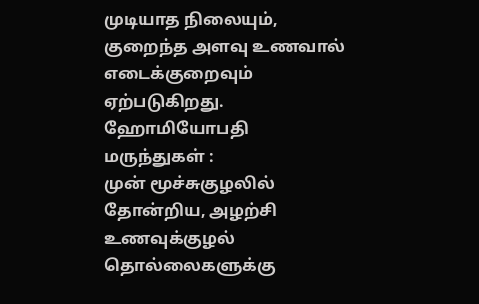முடியாத நிலையும், குறைந்த அளவு உணவால் எடைக்குறைவும் ஏற்படுகிறது.
ஹோமியோபதி மருந்துகள் :
முன் மூச்சுகுழலில் தோன்றிய, அழற்சி உணவுக்குழல் தொல்லைகளுக்கு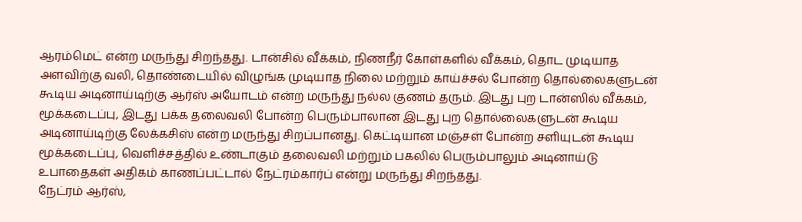ஆரம்மெட் என்ற மருந்து சிறந்தது. டான்சில் வீக்கம், நிணநீர் கோள்களில் வீக்கம், தொட முடியாத அளவிற்கு வலி, தொண்டையில் விழுங்க முடியாத நிலை மற்றும் காய்ச்சல் போன்ற தொல்லைகளுடன் கூடிய அடினாய்டிற்கு ஆர்ஸ் அயோடம் என்ற மருந்து நல்ல குணம் தரும். இடது புற டான்ஸில் வீக்கம், மூக்கடைப்பு, இடது பக்க தலைவலி போன்ற பெரும்பாலான இடது புற தொல்லைகளுடன் கூடிய அடினாய்டிற்கு லேக்கசிஸ் என்ற மருந்து சிறப்பானது. கெட்டியான மஞ்சள் போன்ற சளியுடன் கூடிய மூக்கடைப்பு, வெளிச்சத்தில் உண்டாகும் தலைவலி மற்றும் பகலில் பெரும்பாலும் அடினாய்டு உபாதைகள் அதிகம் காணப்பட்டால் நேட்ரம்கார்ப் என்று மருந்து சிறந்தது.
நேட்ரம் ஆர்ஸ்,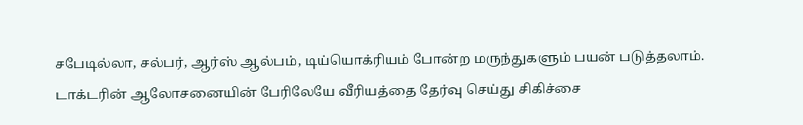சபேடில்லா, சல்பர், ஆர்ஸ் ஆல்பம், டிய்யொக்ரியம் போன்ற மருந்துகளும் பயன் படுத்தலாம். டாக்டரின் ஆலோசனையின் பேரிலேயே வீரியத்தை தேர்வு செய்து சிகிச்சை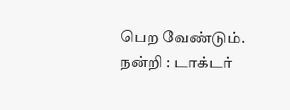பெற வேண்டும்.
நன்றி : டாக்டர்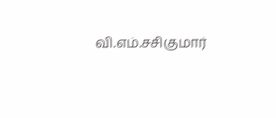வி.எம்.சசிகுமார்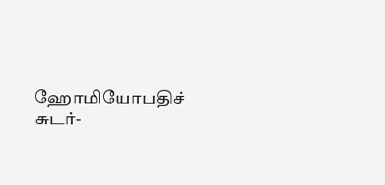ஹோமியோபதிச் சுடர்-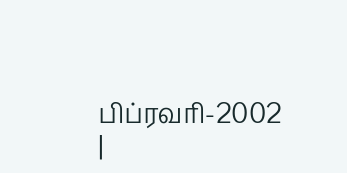பிப்ரவரி-2002
|